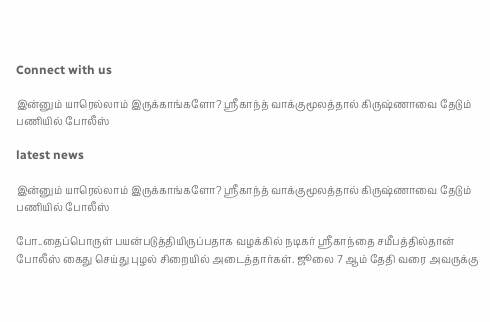Connect with us

இன்னும் யாரெல்லாம் இருக்காங்களோ? ஸ்ரீகாந்த் வாக்குமூலத்தால் கிருஷ்ணாவை தேடும் பணியில் போலீஸ்

latest news

இன்னும் யாரெல்லாம் இருக்காங்களோ? ஸ்ரீகாந்த் வாக்குமூலத்தால் கிருஷ்ணாவை தேடும் பணியில் போலீஸ்

போ..தைப்பொருள் பயன்படுத்தியிருப்பதாக வழக்கில் நடிகர் ஸ்ரீகாந்தை சமீபத்தில்தான் போலீஸ் கைது செய்து புழல் சிறையில் அடைத்தார்கள். ஜூலை 7 ஆம் தேதி வரை அவருக்கு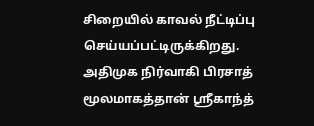சிறையில் காவல் நீட்டிப்பு செய்யப்பட்டிருக்கிறது. அதிமுக நிர்வாகி பிரசாத் மூலமாகத்தான் ஸ்ரீகாந்த்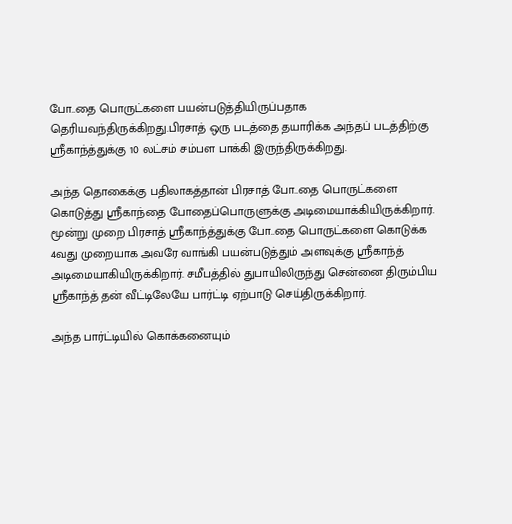போ..தை பொருட்களை பயன்படுத்தியிருப்பதாக தெரியவந்திருக்கிறது.பிரசாத் ஒரு படத்தை தயாரிக்க அந்தப் படத்திற்கு ஸ்ரீகாந்த்துக்கு 10 லட்சம் சம்பள பாக்கி இருந்திருக்கிறது.

அந்த தொகைக்கு பதிலாகத்தான் பிரசாத் போ..தை பொருட்களை கொடுத்து ஸ்ரீகாந்தை போதைப்பொருளுக்கு அடிமையாக்கியிருக்கிறார். மூன்று முறை பிரசாத் ஸ்ரீகாந்த்துக்கு போ..தை பொருட்களை கொடுக்க 4வது முறையாக அவரே வாங்கி பயன்படுத்தும் அளவுக்கு ஸ்ரீகாந்த் அடிமையாகியிருக்கிறார். சமீபத்தில் துபாயிலிருந்து சென்னை திரும்பிய ஸ்ரீகாந்த் தன் வீட்டிலேயே பார்ட்டி ஏற்பாடு செய்திருக்கிறார்.

அந்த பார்ட்டியில் கொக்கனையும்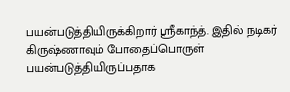பயன்படுத்தியிருக்கிறார் ஸ்ரீகாந்த். இதில் நடிகர் கிருஷ்ணாவும் போதைப்பொருள் பயன்படுத்தியிருப்பதாக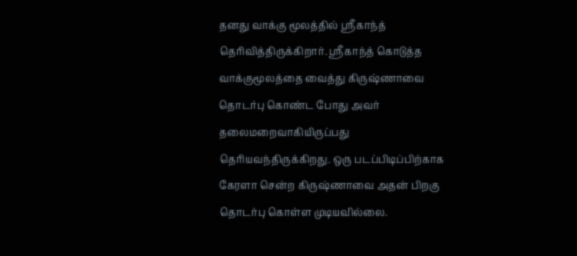தனது வாக்கு மூலத்தில் ஸ்ரீகாந்த் தெரிவித்திருக்கிறார். ஸ்ரீகாந்த் கொடுத்த வாக்குமூலத்தை வைத்து கிருஷ்ணாவை தொடர்பு கொண்ட போது அவர் தலைமறைவாகியிருப்பது தெரியவந்திருக்கிறது. ஒரு படப்பிடிப்பிற்காக கேரளா சென்ற கிருஷ்ணாவை அதன் பிறகு தொடர்பு கொள்ள முடியவில்லை.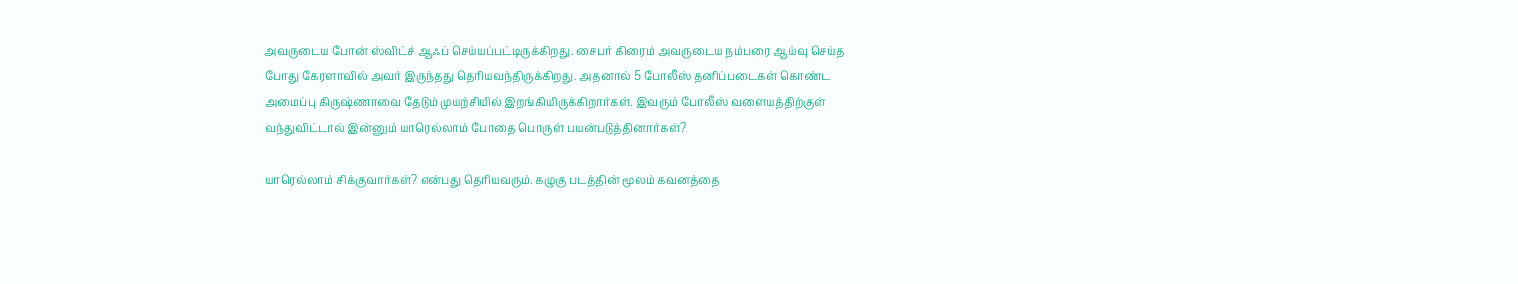அவருடைய போன் ஸ்விட்ச் ஆஃப் செய்யப்பட்டிருக்கிறது. சைபர் கிரைம் அவருடைய நம்பரை ஆய்வு செய்த போது கேரளாவில் அவர் இருந்தது தெரியவந்திருக்கிறது. அதனால் 5 போலீஸ் தனிப்படைகள் கொண்ட அமைப்பு கிருஷ்ணாவை தேடும் முயற்சியில் இறங்கியிருக்கிறார்கள். இவரும் போலீஸ் வளையத்திற்குள் வந்துவிட்டால் இன்னும் யாரெல்லாம் போதை பொருள் பயன்படுத்தினார்கள்?

யாரெல்லாம் சிக்குவார்கள்? என்பது தெரியவரும். கழுகு படத்தின் மூலம் கவனத்தை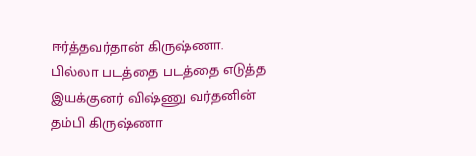ஈர்த்தவர்தான் கிருஷ்ணா. பில்லா படத்தை படத்தை எடுத்த இயக்குனர் விஷ்ணு வர்தனின் தம்பி கிருஷ்ணா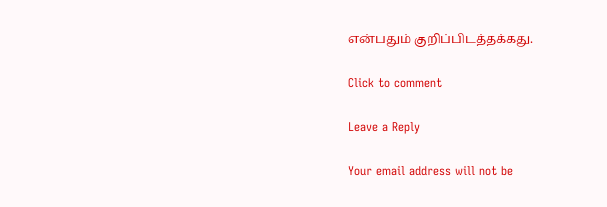என்பதும் குறிப்பிடத்தக்கது.

Click to comment

Leave a Reply

Your email address will not be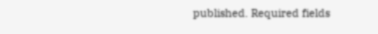published. Required fields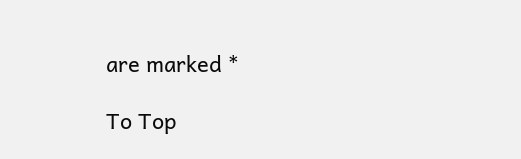are marked *

To Top